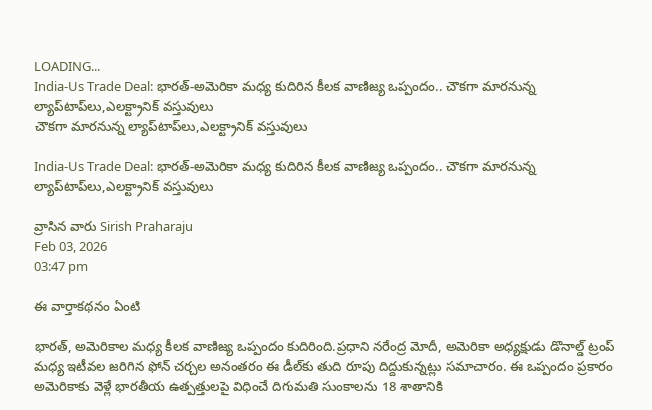LOADING...
India-Us Trade Deal: భారత్-అమెరికా మధ్య కుదిరిన కీలక వాణిజ్య ఒప్పందం.. చౌకగా మారనున్న ల్యాప్‌టాప్‌లు,ఎలక్ట్రానిక్ వస్తువులు
చౌకగా మారనున్న ల్యాప్‌టాప్‌లు,ఎలక్ట్రానిక్ వస్తువులు

India-Us Trade Deal: భారత్-అమెరికా మధ్య కుదిరిన కీలక వాణిజ్య ఒప్పందం.. చౌకగా మారనున్న ల్యాప్‌టాప్‌లు,ఎలక్ట్రానిక్ వస్తువులు

వ్రాసిన వారు Sirish Praharaju
Feb 03, 2026
03:47 pm

ఈ వార్తాకథనం ఏంటి

భారత్, అమెరికాల మధ్య కీలక వాణిజ్య ఒప్పందం కుదిరింది.ప్రధాని నరేంద్ర మోదీ, అమెరికా అధ్యక్షుడు డొనాల్డ్ ట్రంప్ మధ్య ఇటీవల జరిగిన ఫోన్ చర్చల అనంతరం ఈ డీల్‌కు తుది రూపు దిద్దుకున్నట్లు సమాచారం. ఈ ఒప్పందం ప్రకారం అమెరికాకు వెళ్లే భారతీయ ఉత్పత్తులపై విధించే దిగుమతి సుంకాలను 18 శాతానికి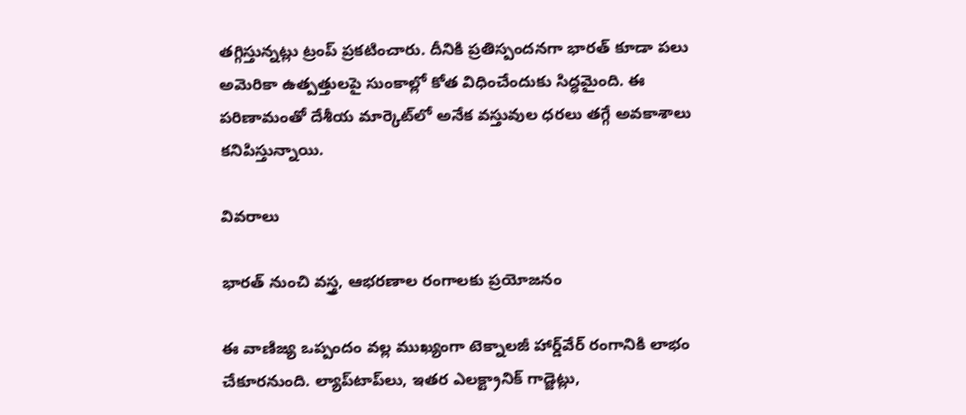తగ్గిస్తున్నట్లు ట్రంప్ ప్రకటించారు. దీనికి ప్రతిస్పందనగా భారత్ కూడా పలు అమెరికా ఉత్పత్తులపై సుంకాల్లో కోత విధించేందుకు సిద్ధమైంది. ఈ పరిణామంతో దేశీయ మార్కెట్‌లో అనేక వస్తువుల ధరలు తగ్గే అవకాశాలు కనిపిస్తున్నాయి.

వివరాలు

భారత్ నుంచి వస్త్ర, ఆభరణాల రంగాలకు ప్రయోజనం

ఈ వాణిజ్య ఒప్పందం వల్ల ముఖ్యంగా టెక్నాలజీ హార్డ్‌వేర్ రంగానికి లాభం చేకూరనుంది. ల్యాప్‌టాప్‌లు, ఇతర ఎలక్ట్రానిక్ గాడ్జెట్లు,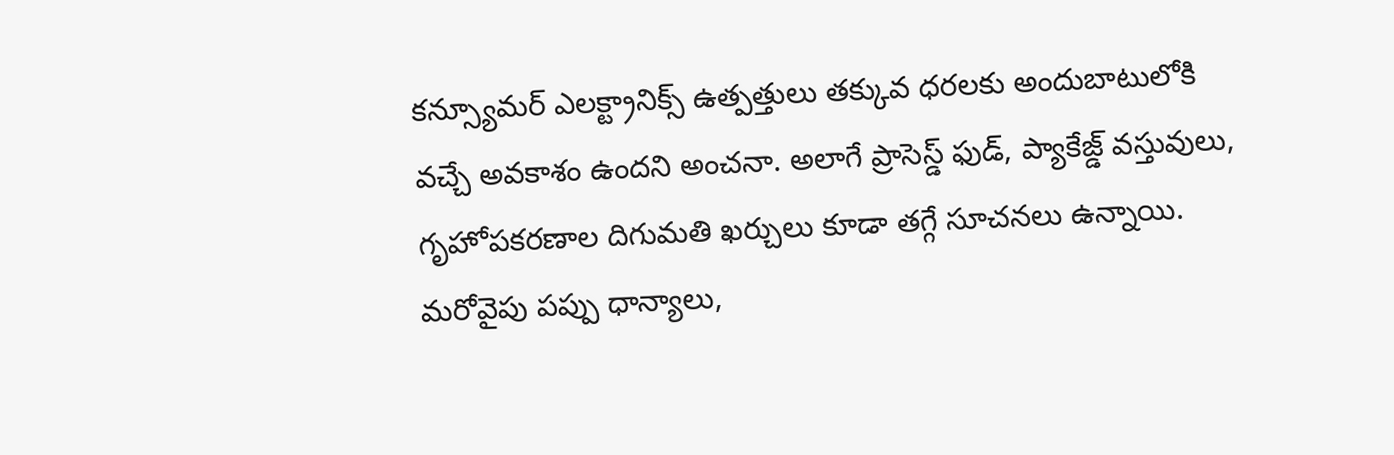కన్స్యూమర్ ఎలక్ట్రానిక్స్ ఉత్పత్తులు తక్కువ ధరలకు అందుబాటులోకి వచ్చే అవకాశం ఉందని అంచనా. అలాగే ప్రాసెస్డ్ ఫుడ్, ప్యాకేజ్డ్ వస్తువులు, గృహోపకరణాల దిగుమతి ఖర్చులు కూడా తగ్గే సూచనలు ఉన్నాయి. మరోవైపు పప్పు ధాన్యాలు,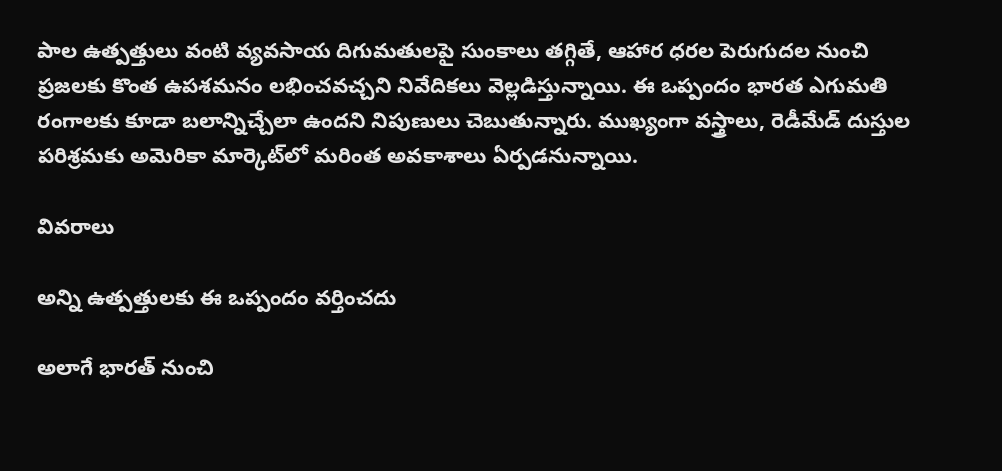పాల ఉత్పత్తులు వంటి వ్యవసాయ దిగుమతులపై సుంకాలు తగ్గితే, ఆహార ధరల పెరుగుదల నుంచి ప్రజలకు కొంత ఉపశమనం లభించవచ్చని నివేదికలు వెల్లడిస్తున్నాయి. ఈ ఒప్పందం భారత ఎగుమతి రంగాలకు కూడా బలాన్నిచ్చేలా ఉందని నిపుణులు చెబుతున్నారు. ముఖ్యంగా వస్త్రాలు, రెడీమేడ్ దుస్తుల పరిశ్రమకు అమెరికా మార్కెట్‌లో మరింత అవకాశాలు ఏర్పడనున్నాయి.

వివరాలు

అన్ని ఉత్పత్తులకు ఈ ఒప్పందం వర్తించదు

అలాగే భారత్ నుంచి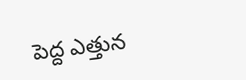పెద్ద ఎత్తున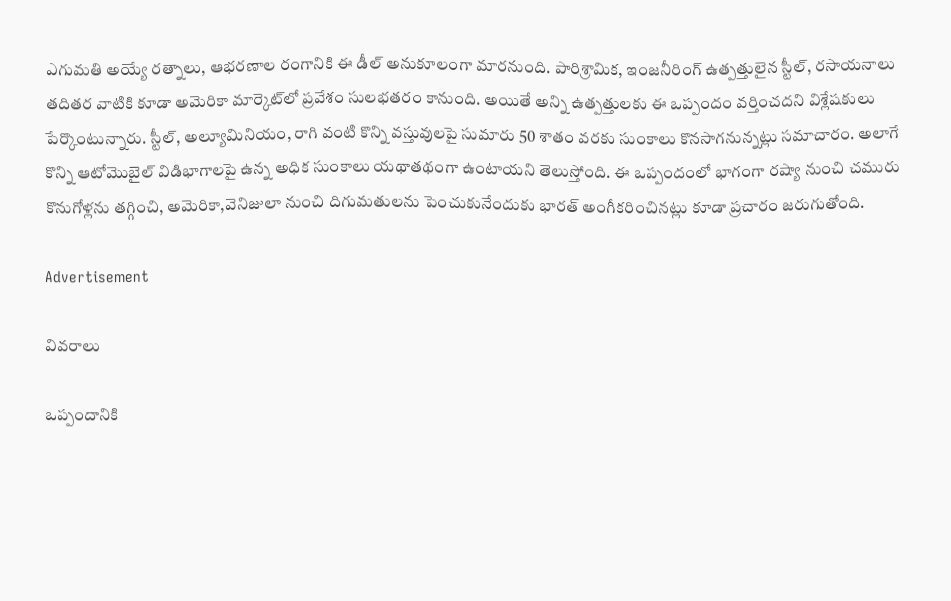ఎగుమతి అయ్యే రత్నాలు, ఆభరణాల రంగానికి ఈ డీల్ అనుకూలంగా మారనుంది. పారిశ్రామిక, ఇంజనీరింగ్ ఉత్పత్తులైన స్టీల్, రసాయనాలు తదితర వాటికి కూడా అమెరికా మార్కెట్‌లో ప్రవేశం సులభతరం కానుంది. అయితే అన్ని ఉత్పత్తులకు ఈ ఒప్పందం వర్తించదని విశ్లేషకులు పేర్కొంటున్నారు. స్టీల్, అల్యూమినియం, రాగి వంటి కొన్ని వస్తువులపై సుమారు 50 శాతం వరకు సుంకాలు కొనసాగనున్నట్లు సమాచారం. అలాగే కొన్ని ఆటోమొబైల్ విడిభాగాలపై ఉన్న అధిక సుంకాలు యథాతథంగా ఉంటాయని తెలుస్తోంది. ఈ ఒప్పందంలో భాగంగా రష్యా నుంచి చమురు కొనుగోళ్లను తగ్గించి, అమెరికా,వెనిజులా నుంచి దిగుమతులను పెంచుకునేందుకు భారత్ అంగీకరించినట్లు కూడా ప్రచారం జరుగుతోంది.

Advertisement

వివరాలు

ఒప్పందానికి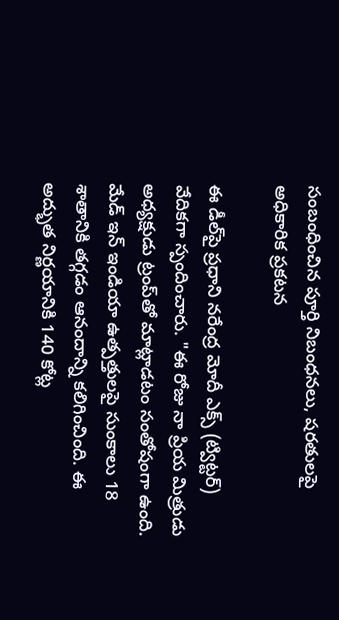సంబంధించిన పూర్తి నిబంధనలు, షరతులపై అధికారిక ప్రకటన

ఈ డీల్‌పై ప్రధాని నరేంద్ర మోదీ ఎక్స్ (ట్విట్టర్) వేదికగా స్పందించారు. "ఈ రోజు నా ప్రియ మిత్రుడు అధ్యక్షుడు ట్రంప్‌తో మాట్లాడటం సంతోషంగా ఉంది. మేడ్ ఇన్ ఇండియా ఉత్పత్తులపై సుంకాలు 18 శాతానికి తగ్గడం ఆనందాన్ని కలిగించింది. ఈ అద్భుత నిర్ణయానికి 140 కోట్ల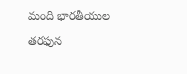మంది భారతీయుల తరఫున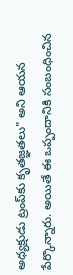అధ్యక్షుడు ట్రంప్‌కు కృతజ్ఞతలు" అని ఆయన పేర్కొన్నారు. అయితే ఈ ఒప్పందానికి సంబంధించిన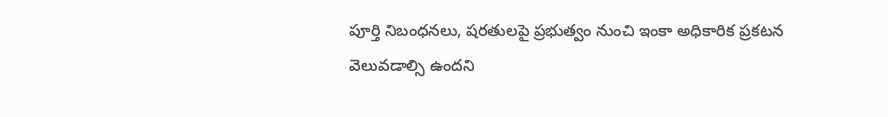పూర్తి నిబంధనలు, షరతులపై ప్రభుత్వం నుంచి ఇంకా అధికారిక ప్రకటన వెలువడాల్సి ఉందని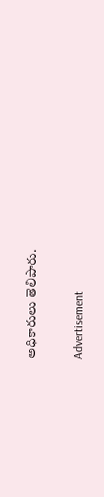అధికారులు తెలిపారు.

Advertisement